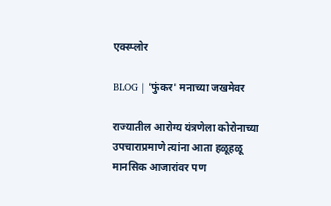एक्स्प्लोर

BLOG | 'फुंकर' मनाच्या जखमेवर

राज्यातील आरोग्य यंत्रणेला कोरोनाच्या उपचाराप्रमाणे त्यांना आता हळूहळू मानसिक आजारांवर पण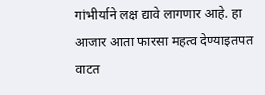गांभीर्याने लक्ष द्यावे लागणार आहे. हा आजार आता फारसा महत्व देण्याइतपत वाटत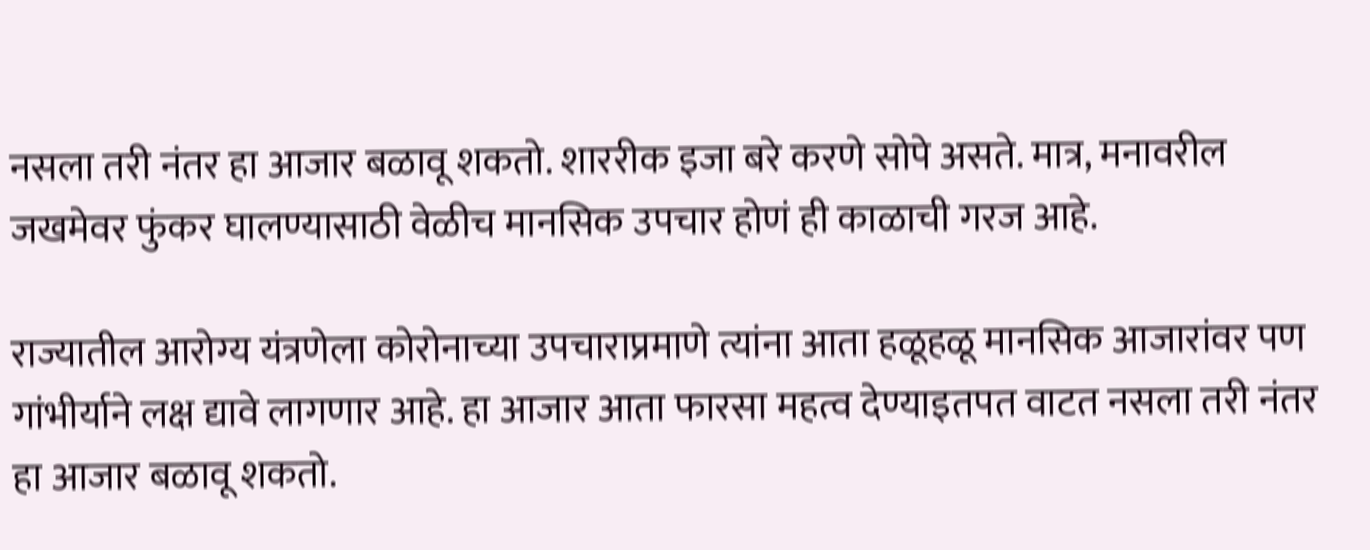नसला तरी नंतर हा आजार बळावू शकतो. शाररीक इजा बरे करणे सोपे असते. मात्र, मनावरील जखमेवर फुंकर घालण्यासाठी वेळीच मानसिक उपचार होणं ही काळाची गरज आहे.

राज्यातील आरोग्य यंत्रणेला कोरोनाच्या उपचाराप्रमाणे त्यांना आता हळूहळू मानसिक आजारांवर पण गांभीर्याने लक्ष द्यावे लागणार आहे. हा आजार आता फारसा महत्व देण्याइतपत वाटत नसला तरी नंतर हा आजार बळावू शकतो.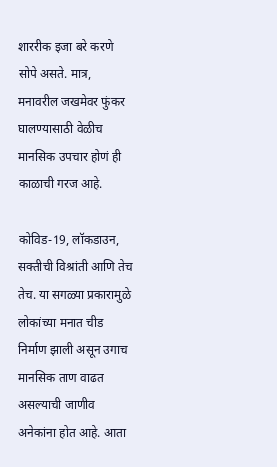शाररीक इजा बरे करणे सोपे असते. मात्र, मनावरील जखमेवर फुंकर घालण्यासाठी वेळीच मानसिक उपचार होणं ही काळाची गरज आहे.

कोविड-19, लॉकडाउन, सक्तीची विश्रांती आणि तेच तेच. या सगळ्या प्रकारामुळे लोकांच्या मनात चीड निर्माण झाली असून उगाच मानसिक ताण वाढत असल्याची जाणीव अनेकांना होत आहे. आता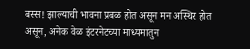बस्स! झाल्याची भावना प्रबळ होत असून मन अस्थिर होत असून, अनेक वेळ इंटरनेटच्या माध्यमातुन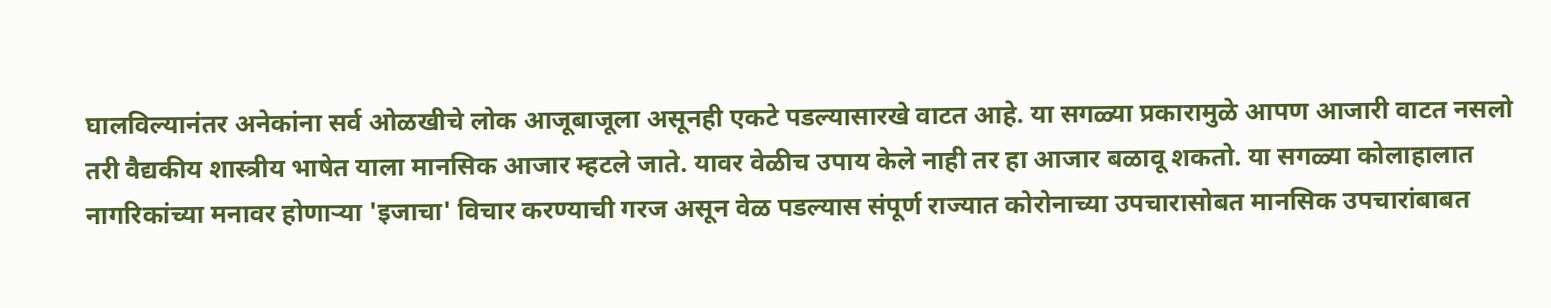घालविल्यानंतर अनेकांना सर्व ओळखीचे लोक आजूबाजूला असूनही एकटे पडल्यासारखे वाटत आहे. या सगळ्या प्रकारामुळे आपण आजारी वाटत नसलो तरी वैद्यकीय शास्त्रीय भाषेत याला मानसिक आजार म्हटले जाते. यावर वेळीच उपाय केले नाही तर हा आजार बळावू शकतो. या सगळ्या कोलाहालात नागरिकांच्या मनावर होणाऱ्या 'इजाचा' विचार करण्याची गरज असून वेळ पडल्यास संपूर्ण राज्यात कोरोनाच्या उपचारासोबत मानसिक उपचारांबाबत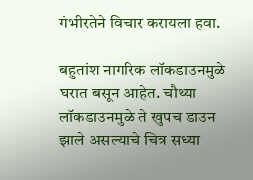गंभीरतेने विचार करायला हवा.

बहुतांश नागरिक लॉकडाउनमुळे घरात बसून आहेत. चौथ्या लॉकडाउनमुळे ते खुपच डाउन झाले असल्याचे चित्र सध्या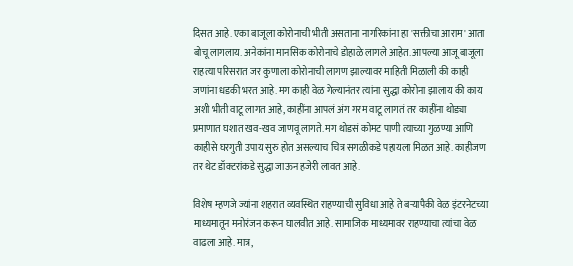दिसत आहे. एका बाजूला कोरोनाची भीती असताना नागरिकांना हा 'सक्तीचा आराम' आता बोचू लागलाय. अनेकांना मानसिक कोरोनाचे डोहाळे लागले आहेत. आपल्या आजू बाजूला राहत्या परिसरात जर कुणाला कोरोनाची लागण झाल्यावर माहिती मिळाली की काही जणांना धडकी भरत आहे. मग काही वेळ गेल्यानंतर त्यांना सुद्धा कोरोना झालाय की काय अशी भीती वाटू लागत आहे, काहींना आपलं अंग गरम वाटू लागतं तर काहींना थोड्या प्रमाणात घशात खव-खव जाणवू लागते. मग थोडसं कोमट पाणी त्याच्या गुळण्या आणि काहीसे घरगुती उपाय सुरु होत असल्याच चित्र सगळीकडे पहायला मिळत आहे. काहीजण तर थेट डॉक्टरांकडे सुद्धा जाऊन हजेरी लावत आहे.

विशेष म्हणजे ज्यांना शहरात व्यवस्थित राहण्याची सुविधा आहे ते बऱ्यापैकी वेळ इंटरनेटच्या माध्यमातून मनोरंजन करून घालवीत आहे. सामाजिक माध्यमावर राहण्याचा त्यांचा वेळ वाढला आहे. मात्र,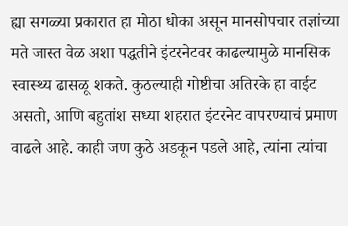ह्या सगळ्या प्रकारात हा मोठा धोका असून मानसोपचार तज्ञांच्या मते जास्त वेळ अशा पद्धतीने इंटरनेटवर काढल्यामुळे मानसिक स्वास्थ्य ढासळू शकते. कुठल्याही गोष्टीचा अतिरके हा वाईट असतो, आणि बहुतांश सध्या शहरात इंटरनेट वापरण्याचं प्रमाण वाढले आहे. काही जण कुठे अडकून पडले आहे, त्यांना त्यांचा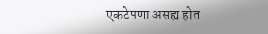एकटेपणा असह्य होत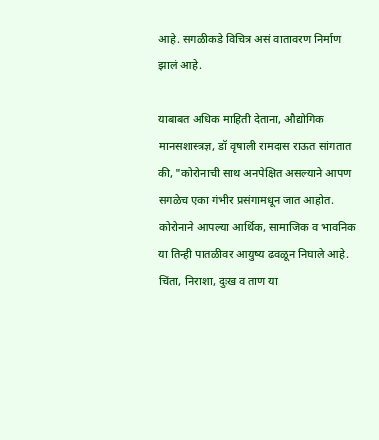आहे. सगळीकडे विचित्र असं वातावरण निर्माण झालं आहे.

याबाबत अधिक माहिती देताना, औद्योगिक मानसशास्त्रज्ञ, डॉ वृषाली रामदास राऊत सांगतात की, "कोरोनाची साथ अनपेक्षित असल्याने आपण सगळेच एका गंभीर प्रसंगामधून जात आहोत. कोरोनाने आपल्या आर्थिक, सामाजिक व भावनिक या तिन्ही पातळीवर आयुष्य ढवळून निघाले आहे. चिंता, निराशा, दुःख व ताण या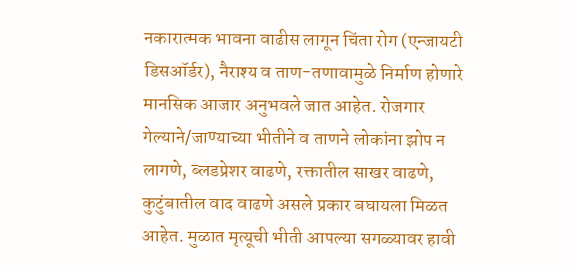नकारात्मक भावना वाढीस लागून चिंता रोग (एन्जायटी डिसऑर्डर), नैराश्य व ताण-तणावामुळे निर्माण होणारे मानसिक आजार अनुभवले जात आहेत. रोजगार गेल्याने/जाण्याच्या भीतीने व ताणने लोकांना झोप न लागणे, ब्लडप्रेशर वाढणे, रक्तातील साखर वाढणे, कुटुंबातील वाद वाढणे असले प्रकार बघायला मिळत आहेत. मुळात मृत्यूची भीती आपल्या सगळ्यावर हावी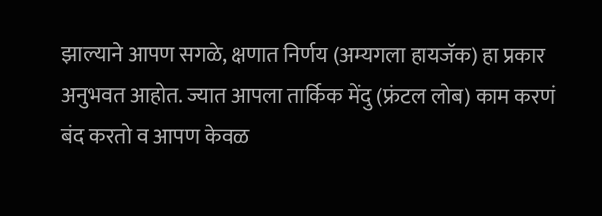झाल्याने आपण सगळे, क्षणात निर्णय (अम्यगला हायजॅक) हा प्रकार अनुभवत आहोत. ज्यात आपला तार्किक मेंदु (फ्रंटल लोब) काम करणं बंद करतो व आपण केवळ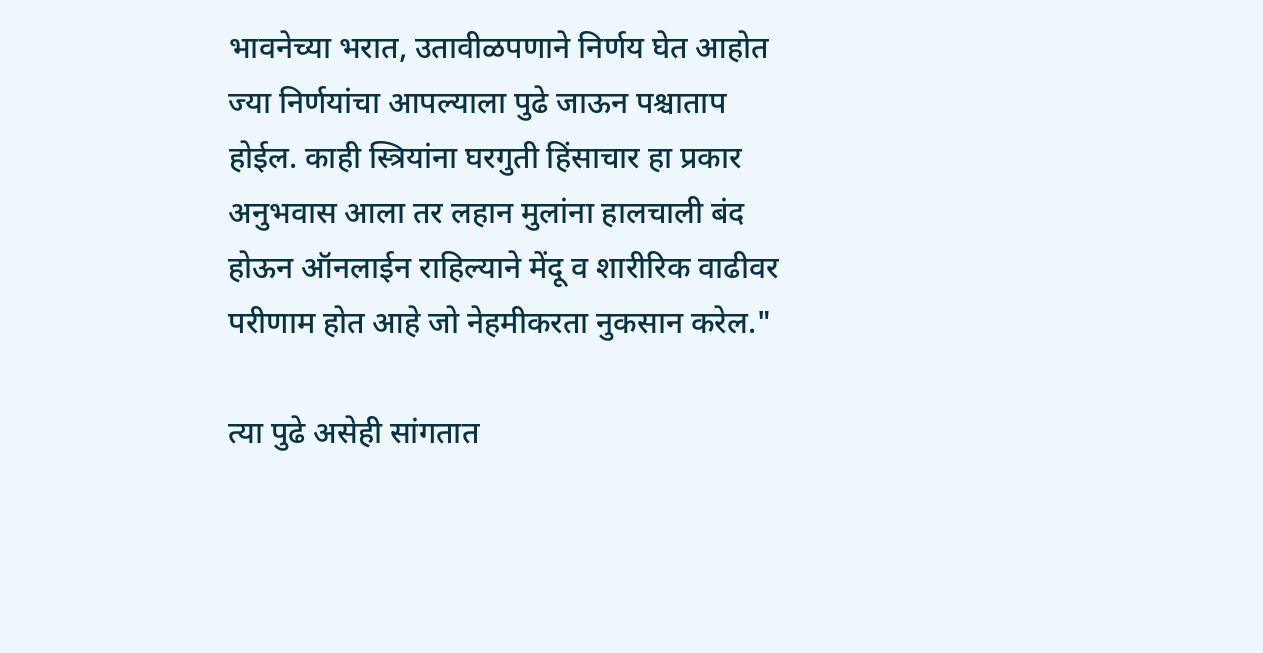भावनेच्या भरात, उतावीळपणाने निर्णय घेत आहोत ज्या निर्णयांचा आपल्याला पुढे जाऊन पश्चाताप होईल. काही स्त्रियांना घरगुती हिंसाचार हा प्रकार अनुभवास आला तर लहान मुलांना हालचाली बंद होऊन ऑनलाईन राहिल्याने मेंदू व शारीरिक वाढीवर परीणाम होत आहे जो नेहमीकरता नुकसान करेल."

त्या पुढे असेही सांगतात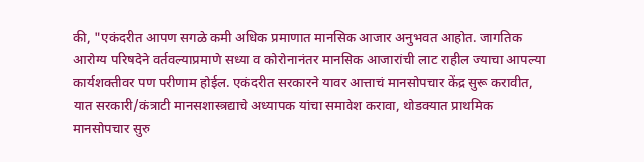की, "एकंदरीत आपण सगळे कमी अधिक प्रमाणात मानसिक आजार अनुभवत आहोत. जागतिक आरोग्य परिषदेने वर्तवल्याप्रमाणे सध्या व कोरोनानंतर मानसिक आजारांची लाट राहील ज्याचा आपल्या कार्यशक्तीवर पण परीणाम होईल. एकंदरीत सरकारने यावर आत्ताचं मानसोपचार केंद्र सुरू करावीत, यात सरकारी/कंत्राटी मानसशास्त्रद्याचे अध्यापक यांचा समावेश करावा, थोडक्यात प्राथमिक मानसोपचार सुरु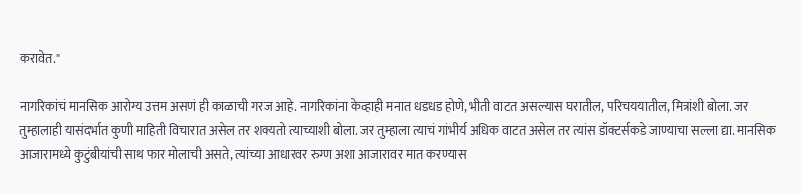करावेत."

नागरिकांचं मानसिक आरोग्य उत्तम असणं ही काळाची गरज आहे. नागरिकांना केव्हाही मनात धडधड होणे, भीती वाटत असल्यास घरातील, परिचययातील, मित्रांशी बोला. जर तुम्हालाही यासंदर्भात कुणी माहिती विचारात असेल तर शक्यतो त्याच्याशी बोला. जर तुम्हाला त्याचं गांभीर्य अधिक वाटत असेल तर त्यांस डॉक्टर्सकडे जाण्याचा सल्ला द्या. मानसिक आजारामध्ये कुटुंबीयांची साथ फार मोलाची असते, त्यांच्या आधारवर रुग्ण अशा आजारावर मात करण्यास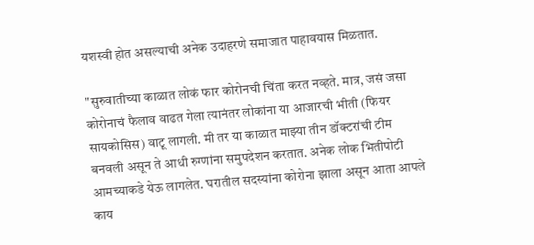यशस्वी होत असल्याची अनेक उदाहरणे समाजात पाहावयास मिळतात.

"सुरुवातीच्या काळात लोकं फार कोरोनची चिंता करत नव्हते. मात्र, जसं जसा कोरोनाचं फैलाव वाढत गेला त्यानंतर लोकांना या आजारची भीती (फियर सायकोसिस) वाटू लागली. मी तर या काळात माझ्या तीन डॉक्टरांची टीम बनवली असून ते आधी रुग्णांना समुपदेशन करतात. अनेक लोक भितीपोटी आमच्याकडे येऊ लागलेत. घरातील सदस्यांना कोरोना झाला असून आता आपले काय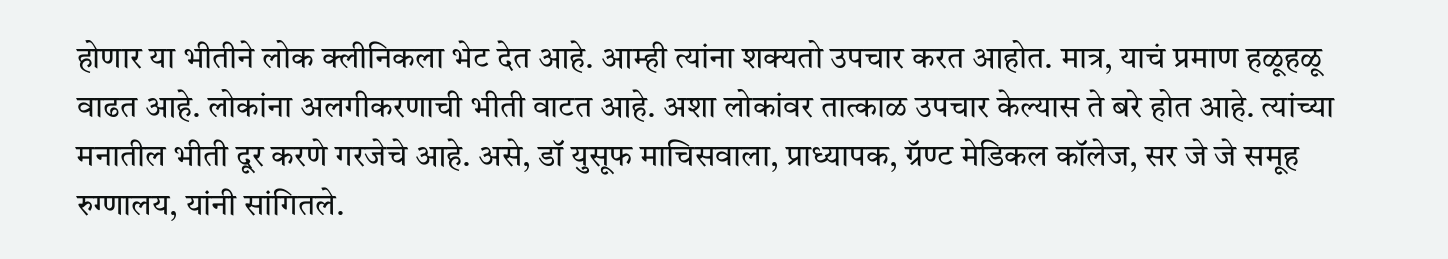होणार या भीतीने लोक क्लीनिकला भेट देत आहे. आम्ही त्यांना शक्यतो उपचार करत आहोत. मात्र, याचं प्रमाण हळूहळू वाढत आहे. लोकांना अलगीकरणाची भीती वाटत आहे. अशा लोकांवर तात्काळ उपचार केल्यास ते बरे होत आहे. त्यांच्या मनातील भीती दूर करणे गरजेचे आहे. असे, डॉ युसूफ माचिसवाला, प्राध्यापक, ग्रॅण्ट मेडिकल कॉलेज, सर जे जे समूह रुग्णालय, यांनी सांगितले.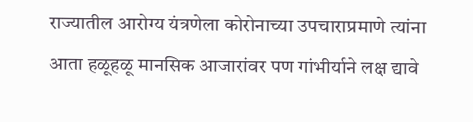राज्यातील आरोग्य यंत्रणेला कोरोनाच्या उपचाराप्रमाणे त्यांना आता हळूहळू मानसिक आजारांवर पण गांभीर्याने लक्ष द्यावे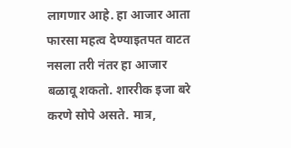लागणार आहे. हा आजार आता फारसा महत्व देण्याइतपत वाटत नसला तरी नंतर हा आजार बळावू शकतो. शाररीक इजा बरे करणे सोपे असते. मात्र,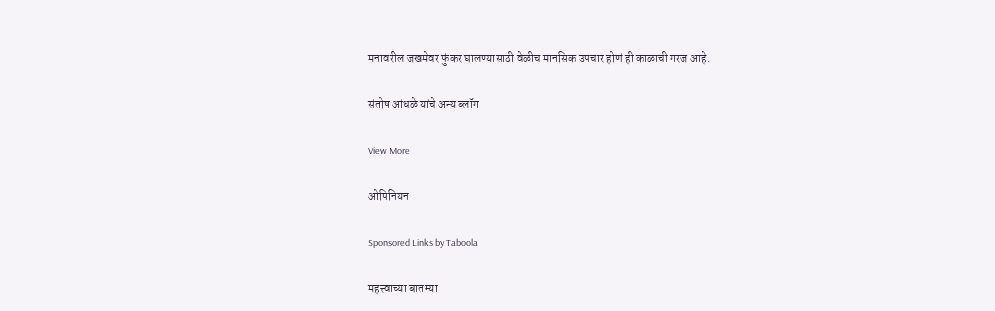मनावरील जखमेवर फुंकर घालण्यासाठी वेळीच मानसिक उपचार होणं ही काळाची गरज आहे.

संतोष आंधळे यांचे अन्य ब्लॉग

View More

ओपिनियन

Sponsored Links by Taboola

महत्त्वाच्या बातम्या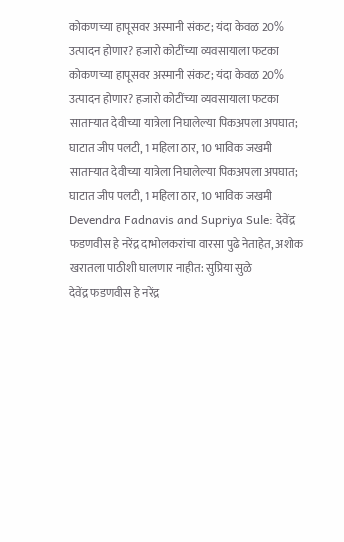कोकणच्या हापूसवर अस्मानी संकट; यंदा केवळ 20% उत्पादन होणार? हजारो कोटींच्या व्यवसायाला फटका
कोकणच्या हापूसवर अस्मानी संकट; यंदा केवळ 20% उत्पादन होणार? हजारो कोटींच्या व्यवसायाला फटका
साताऱ्यात देवीच्या यात्रेला निघालेल्या पिकअपला अपघात; घाटात जीप पलटी, 1 महिला ठार, 10 भाविक जखमी
साताऱ्यात देवीच्या यात्रेला निघालेल्या पिकअपला अपघात; घाटात जीप पलटी, 1 महिला ठार, 10 भाविक जखमी
Devendra Fadnavis and Supriya Sule: देवेंद्र फडणवीस हे नरेंद्र दाभोलकरांचा वारसा पुढे नेताहेत, अशोक खरातला पाठीशी घालणार नाहीत: सुप्रिया सुळे
देवेंद्र फडणवीस हे नरेंद्र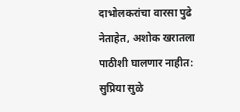दाभोलकरांचा वारसा पुढे नेताहेत, अशोक खरातला पाठीशी घालणार नाहीत: सुप्रिया सुळे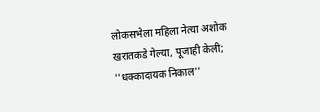लोकसभेला महिला नेत्या अशोक खरातकडे गेल्या, पूजाही केली; ''धक्कादायक निकाल''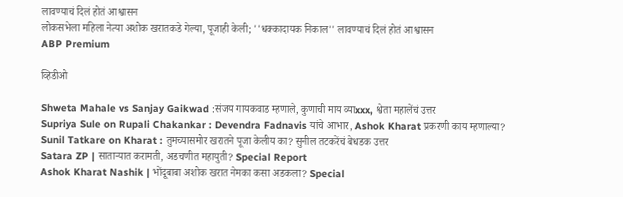लावण्याचं दिलं होतं आश्वासन
लोकसभेला महिला नेत्या अशोक खरातकडे गेल्या, पूजाही केली; ''धक्कादायक निकाल'' लावण्याचं दिलं होतं आश्वासन
ABP Premium

व्हिडीओ

Shweta Mahale vs Sanjay Gaikwad :संजय गायकवाड म्हणाले, कुणाची माय व्याxxx, श्वेता महालेंचं उत्तर
Supriya Sule on Rupali Chakankar : Devendra Fadnavis यांचे आभार, Ashok Kharat प्रकरणी काय म्हणाल्या?
Sunil Tatkare on Kharat : तुमच्यासमोर खरातने पूजा केलीय का? सुनील तटकरेंचं बेधडक उत्तर
Satara ZP | साताऱ्यात करामती, अडचणीत महायुती? Special Report
Ashok Kharat Nashik | भोंदूबाबा अशोक खरात नेमका कसा अडकला? Special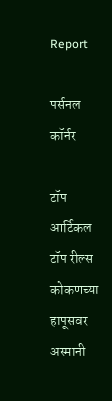Report

पर्सनल कॉर्नर

टॉप आर्टिकल
टॉप रील्स
कोकणच्या हापूसवर अस्मानी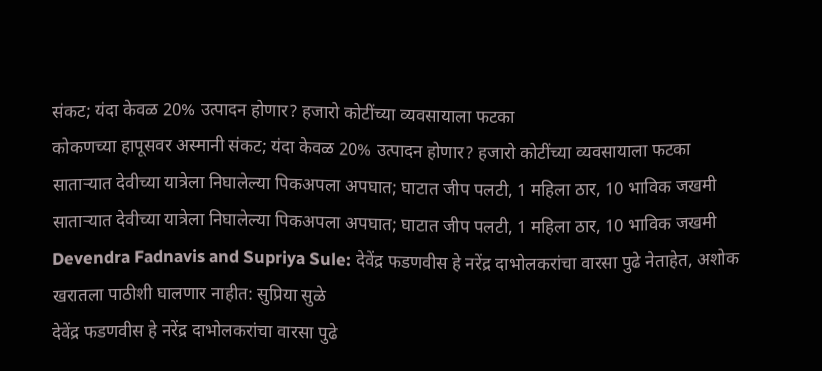संकट; यंदा केवळ 20% उत्पादन होणार? हजारो कोटींच्या व्यवसायाला फटका
कोकणच्या हापूसवर अस्मानी संकट; यंदा केवळ 20% उत्पादन होणार? हजारो कोटींच्या व्यवसायाला फटका
साताऱ्यात देवीच्या यात्रेला निघालेल्या पिकअपला अपघात; घाटात जीप पलटी, 1 महिला ठार, 10 भाविक जखमी
साताऱ्यात देवीच्या यात्रेला निघालेल्या पिकअपला अपघात; घाटात जीप पलटी, 1 महिला ठार, 10 भाविक जखमी
Devendra Fadnavis and Supriya Sule: देवेंद्र फडणवीस हे नरेंद्र दाभोलकरांचा वारसा पुढे नेताहेत, अशोक खरातला पाठीशी घालणार नाहीत: सुप्रिया सुळे
देवेंद्र फडणवीस हे नरेंद्र दाभोलकरांचा वारसा पुढे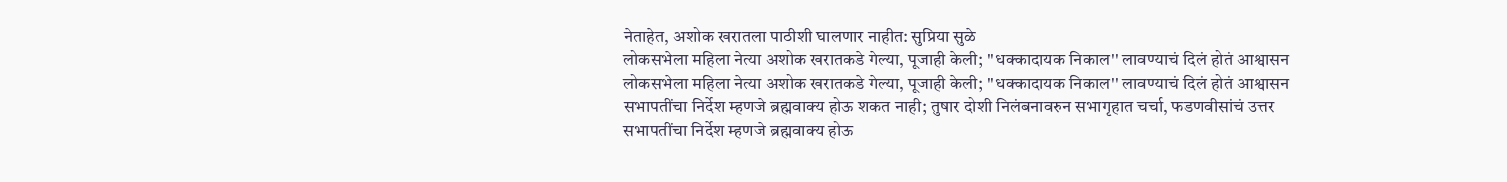नेताहेत, अशोक खरातला पाठीशी घालणार नाहीत: सुप्रिया सुळे
लोकसभेला महिला नेत्या अशोक खरातकडे गेल्या, पूजाही केली; ''धक्कादायक निकाल'' लावण्याचं दिलं होतं आश्वासन
लोकसभेला महिला नेत्या अशोक खरातकडे गेल्या, पूजाही केली; ''धक्कादायक निकाल'' लावण्याचं दिलं होतं आश्वासन
सभापतींचा निर्देश म्हणजे ब्रह्मवाक्य होऊ शकत नाही; तुषार दोशी निलंबनावरुन सभागृहात चर्चा, फडणवीसांचं उत्तर
सभापतींचा निर्देश म्हणजे ब्रह्मवाक्य होऊ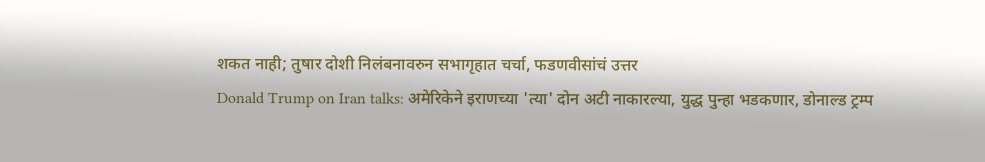शकत नाही; तुषार दोशी निलंबनावरुन सभागृहात चर्चा, फडणवीसांचं उत्तर
Donald Trump on Iran talks: अमेरिकेने इराणच्या 'त्या' दोन अटी नाकारल्या, युद्ध पुन्हा भडकणार, डोनाल्ड ट्रम्प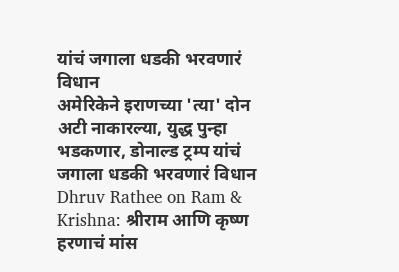यांचं जगाला धडकी भरवणारं विधान
अमेरिकेने इराणच्या 'त्या' दोन अटी नाकारल्या, युद्ध पुन्हा भडकणार, डोनाल्ड ट्रम्प यांचं जगाला धडकी भरवणारं विधान
Dhruv Rathee on Ram & Krishna: श्रीराम आणि कृष्ण हरणाचं मांस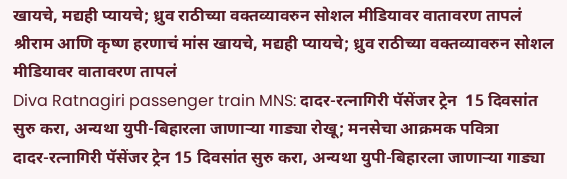खायचे, मद्यही प्यायचे; ध्रुव राठीच्या वक्तव्यावरुन सोशल मीडियावर वातावरण तापलं
श्रीराम आणि कृष्ण हरणाचं मांस खायचे, मद्यही प्यायचे; ध्रुव राठीच्या वक्तव्यावरुन सोशल मीडियावर वातावरण तापलं
Diva Ratnagiri passenger train MNS: दादर-रत्नागिरी पॅसेंजर ट्रेन  15 दिवसांत सुरु करा, अन्यथा युपी-बिहारला जाणाऱ्या गाड्या रोखू; मनसेचा आक्रमक पवित्रा
दादर-रत्नागिरी पॅसेंजर ट्रेन 15 दिवसांत सुरु करा, अन्यथा युपी-बिहारला जाणाऱ्या गाड्या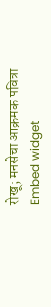रोखू; मनसेचा आक्रमक पवित्रा
Embed widget